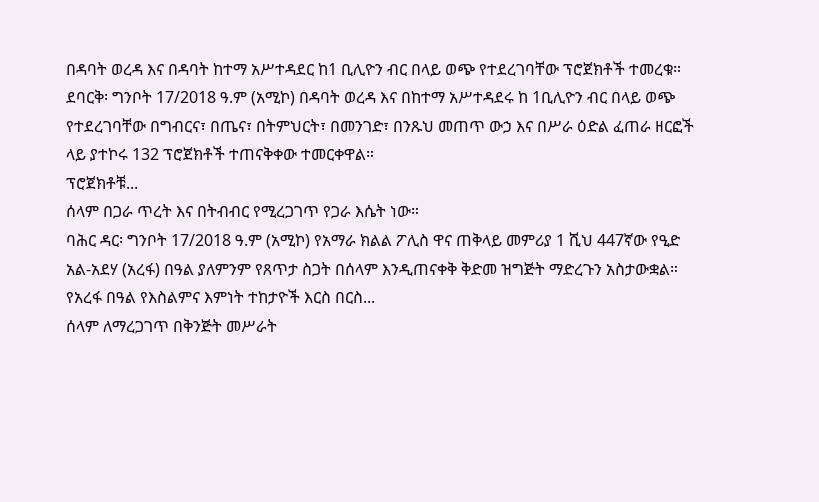በዳባት ወረዳ እና በዳባት ከተማ አሥተዳደር ከ1 ቢሊዮን ብር በላይ ወጭ የተደረገባቸው ፕሮጀክቶች ተመረቁ።
ደባርቅ፡ ግንቦት 17/2018 ዓ.ም (አሚኮ) በዳባት ወረዳ እና በከተማ አሥተዳደሩ ከ 1ቢሊዮን ብር በላይ ወጭ የተደረገባቸው በግብርና፣ በጤና፣ በትምህርት፣ በመንገድ፣ በንጹህ መጠጥ ውኃ እና በሥራ ዕድል ፈጠራ ዘርፎች ላይ ያተኮሩ 132 ፕሮጀክቶች ተጠናቅቀው ተመርቀዋል።
ፕሮጀክቶቹ...
ሰላም በጋራ ጥረት እና በትብብር የሚረጋገጥ የጋራ እሴት ነው።
ባሕር ዳር፡ ግንቦት 17/2018 ዓ.ም (አሚኮ) የአማራ ክልል ፖሊስ ዋና ጠቅላይ መምሪያ 1 ሺህ 447ኛው የዒድ አል-አደሃ (አረፋ) በዓል ያለምንም የጸጥታ ስጋት በሰላም እንዲጠናቀቅ ቅድመ ዝግጅት ማድረጉን አስታውቋል።
የአረፋ በዓል የእስልምና እምነት ተከታዮች እርስ በርስ...
ሰላም ለማረጋገጥ በቅንጅት መሥራት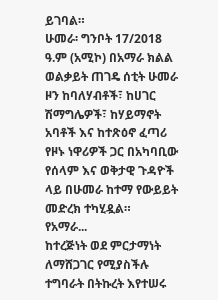ይገባል።
ሁመራ፡ ግንቦት 17/2018 ዓ.ም (አሚኮ) በአማራ ክልል ወልቃይት ጠገዴ ሰቲት ሁመራ ዞን ከባለሃብቶች፣ ከሀገር ሽማግሌዎች፣ ከሃይማኖት አባቶች እና ከተጽዕኖ ፈጣሪ የዞኑ ነዋሪዎች ጋር በአካባቢው የሰላም እና ወቅታዊ ጉዳዮች ላይ በሁመራ ከተማ የውይይት መድረክ ተካሂዷል።
የአማራ...
ከተረጅነት ወደ ምርታማነት ለማሸጋገር የሚያስችሉ ተግባራት በትኩረት እየተሠሩ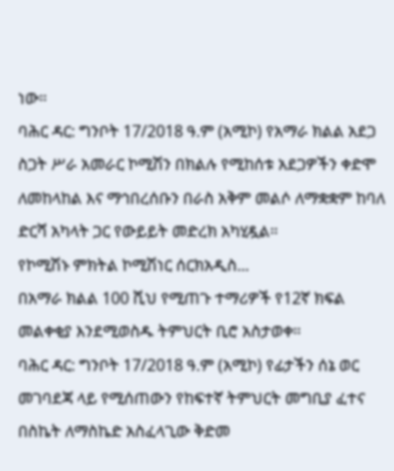ነው።
ባሕር ዳር: ግንቦት 17/2018 ዓ.ም (አሚኮ) የአማራ ክልል አደጋ ስጋት ሥራ አመራር ኮሚሽን በክልሉ የሚከሰቱ አደጋዎችን ቀድሞ ለመከላከል እና ማኅበረሰቡን በራስ አቅም መልሶ ለማቋቋም ከባለ ድርሻ አካላት ጋር የውይይት መድረክ አካሂዷል።
የኮሚሽኑ ምክትል ኮሚሽነር ሰርክአዲስ...
በአማራ ክልል 100 ሺህ የሚጠጉ ተማሪዎች የ12ኛ ክፍል መልቀቂያ እንደሚወስዱ ትምህርት ቢሮ አስታወቀ።
ባሕር ዳር: ግንቦት 17/2018 ዓ.ም (አሚኮ) የፊታችን ሰኔ ወር መገባደጃ ላይ የሚሰጠውን የከፍተኛ ትምህርት መግቢያ ፈተና በስኬት ለማስኬድ አስፈላጊው ቅድመ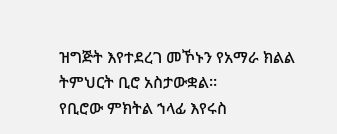ዝግጅት እየተደረገ መኾኑን የአማራ ክልል ትምህርት ቢሮ አስታውቋል።
የቢሮው ምክትል ኀላፊ እየሩስ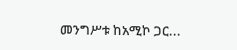መንግሥቱ ከአሚኮ ጋር...